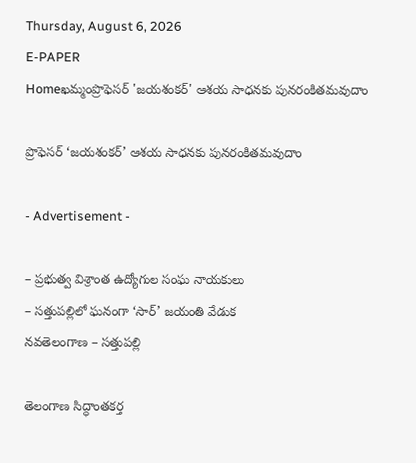Thursday, August 6, 2026
E-PAPER
Homeఖమ్మంప్రొఫెసర్ 'జయశంకర్' ఆశయ సాధనకు పునరంకితమవుదాం

ప్రొఫెసర్ ‘జయశంకర్’ ఆశయ సాధనకు పునరంకితమవుదాం

- Advertisement -

– ప్రభుత్వ విశ్రాంత ఉద్యోగుల సంఘ నాయకులు
– సత్తుపల్లిలో ఘనంగా ‘సార్’ జయంతి వేడుక
నవతెలంగాణ – సత్తుపల్లి

తెలంగాణ సిద్ధాంతకర్త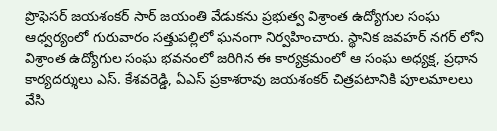ప్రొఫెసర్ జయశంకర్ సార్ జయంతి వేడుకను ప్రభుత్వ విశ్రాంత ఉద్యోగుల సంఘ ఆధ్వర్యంలో గురువారం సత్తుపల్లిలో ఘనంగా నిర్వహించారు. స్థానిక జవహర్ నగర్ లోని విశ్రాంత ఉద్యోగుల సంఘ భవనంలో జరిగిన ఈ కార్యక్రమంలో ఆ సంఘ అధ్యక్ష, ప్రధాన కార్యదర్శులు ఎస్. కేశవరెడ్డి, ఏఎస్ ప్రకాశరావు జయశంకర్ చిత్రపటానికి పూలమాలలు వేసి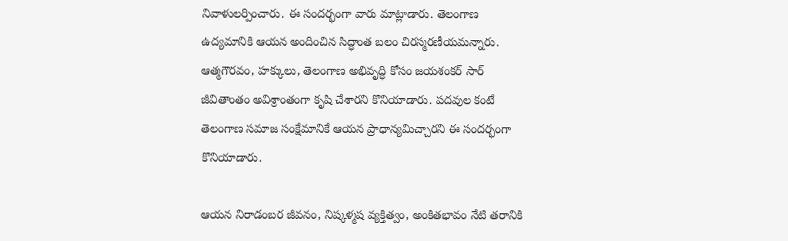నివాళులర్పించారు. ఈ సందర్భంగా వారు మాట్లాడారు. తెలంగాణ ఉద్యమానికి ఆయన అందించిన సిద్ధాంత బలం చిరస్మరణీయమన్నారు. ఆత్మగౌరవం, హక్కులు, తెలంగాణ అభివృద్ధి కోసం జయశంకర్ సార్ జీవితాంతం అవిశ్రాంతంగా కృషి చేశారని కొనియాడారు. పదవుల కంటే తెలంగాణ సమాజ సంక్షేమానికే ఆయన ప్రాధాన్యమిచ్చారని ఈ సందర్భంగా కొనియాడారు.

ఆయన నిరాడంబర జీవనం, నిష్కళ్మష వ్యక్తిత్వం, అంకితభావం నేటి తరానికి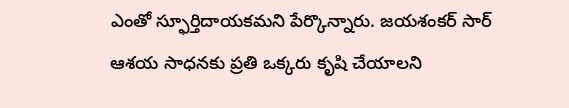ఎంతో స్ఫూర్తిదాయకమని పేర్కొన్నారు. జయశంకర్ సార్ ఆశయ సాధనకు ప్రతి ఒక్కరు కృషి చేయాలని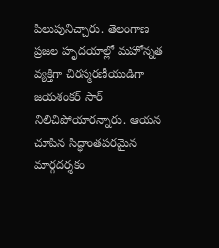పిలుపునిచ్చారు. తెలంగాణ ప్రజల హృదయాల్లో మహోన్నత వ్యక్తిగా చిరస్మరణీయుడిగా జయశంకర్ సార్ నిలిచిపోయారన్నారు. ఆయన చూపిన సిద్ధాంతపరమైన మార్గదర్శకం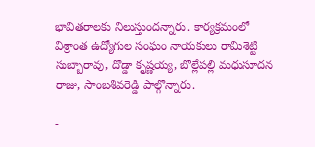భావితరాలకు నిలుస్తుందన్నారు. కార్యక్రమంలో విశ్రాంత ఉద్యోగుల సంఘం నాయకులు రామిశెట్టి సుబ్బారావు, దొడ్డా కృష్ణయ్య, బొల్లేపల్లి మధుసూదన రాజు, సాంబశివరెడ్డి పాల్గొన్నారు.

-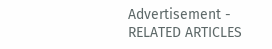Advertisement -
RELATED ARTICLES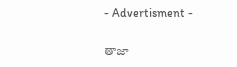- Advertisment -

తాజా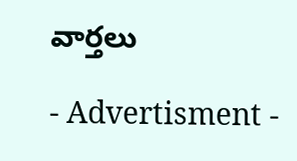వార్తలు

- Advertisment -